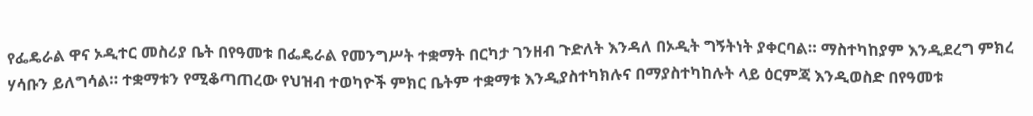የፌዴራል ዋና ኦዲተር መስሪያ ቤት በየዓመቱ በፌዴራል የመንግሥት ተቋማት በርካታ ገንዘብ ጉድለት እንዳለ በኦዲት ግኝትነት ያቀርባል። ማስተካከያም እንዲደረግ ምክረ ሃሳቡን ይለግሳል። ተቋማቱን የሚቆጣጠረው የህዝብ ተወካዮች ምክር ቤትም ተቋማቱ እንዲያስተካክሉና በማያስተካከሉት ላይ ዕርምጃ እንዲወስድ በየዓመቱ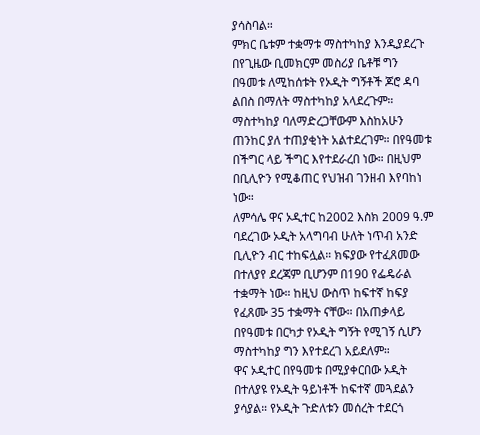ያሳስባል።
ምክር ቤቱም ተቋማቱ ማስተካከያ እንዲያደረጉ በየጊዜው ቢመክርም መስሪያ ቤቶቹ ግን በዓመቱ ለሚከሰቱት የኦዲት ግኝቶች ጆሮ ዳባ ልበስ በማለት ማስተካከያ አላደረጉም። ማስተካከያ ባለማድረጋቸውም እስከአሁን ጠንከር ያለ ተጠያቂነት አልተደረገም። በየዓመቱ በችግር ላይ ችግር እየተደራረበ ነው። በዚህም በቢሊዮን የሚቆጠር የህዝብ ገንዘብ እየባከነ ነው።
ለምሳሌ ዋና ኦዲተር ከ2002 እስክ 2009 ዓ.ም ባደረገው ኦዲት አላግባብ ሁለት ነጥብ አንድ ቢሊዮን ብር ተከፍሏል። ክፍያው የተፈጸመው በተለያየ ደረጃም ቢሆንም በ190 የፌዴራል ተቋማት ነው። ከዚህ ውስጥ ከፍተኛ ከፍያ የፈጸሙ 35 ተቋማት ናቸው። በአጠቃላይ በየዓመቱ በርካታ የኦዲት ግኝት የሚገኝ ሲሆን ማስተካከያ ግን እየተደረገ አይደለም።
ዋና ኦዲተር በየዓመቱ በሚያቀርበው ኦዲት በተለያዩ የኦዲት ዓይነቶች ከፍተኛ መጓደልን ያሳያል። የኦዲት ጉድለቱን መሰረት ተደርጎ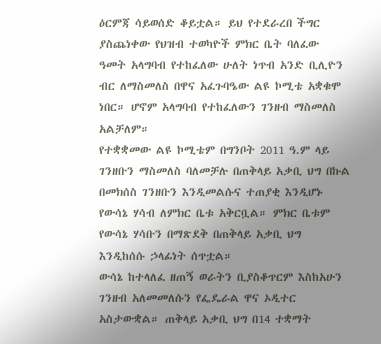ዕርምጃ ሳይወሰድ ቆይቷል። ይህ የተደራረበ ችግር ያስጨነቀው የህዝብ ተወካዮች ምክር ቤት ባለፈው ዓመት አላግባብ የተከፈለው ሁለት ነጥብ አንድ ቢሊዮን ብር ለማስመለስ በዋና አፈጉባዔው ልዩ ኮሚቴ አቋቁሞ ነበር። ሆኖም አላግባብ የተከፈለውን ገንዘብ ማስመለስ አልቻለም።
የተቋቋመው ልዩ ኮሚቴም በግንቦት 2011 ዓ.ም ላይ ገንዘቡን ማስመለስ ባለመቻሉ በጠቅላይ አቃቢ ህግ በኩል በመክሰስ ገንዘቡን እንዲመልሱና ተጠያቂ እንዲሆኑ የውሳኔ ሃሳብ ለምክር ቤቱ አቅርቧል። ምክር ቤቱም የውሳኔ ሃሳቡን በማጽደቅ በጠቅላይ አቃቢ ህግ እንዲከሰሱ ኃላፊነት ሰጥቷል።
ውሳኔ ከተላለፈ ዘጠኝ ወራትን ቢያስቆጥርም እስከአሁን ገንዘብ አለመመለሱን የፌዴራል ዋና ኦዲተር አስታውቋል። ጠቅላይ አቃቢ ህግ በ14 ተቋማት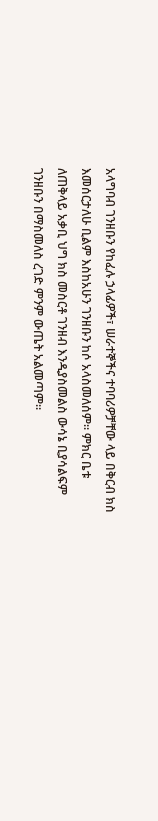አላግባብ ገንዘቡን የከፈሉ ኃላፊዎች፣ ሠራተኞችና ተባባሪዎቻቸው ላይ በቅርብ ክስ እመሰርታለሁ ቢልም እስከአሁን ገንዘቡን ከሶ አላስመለሰም። ምክር ቤቱ ለጠቅላይ አቃቢ ህግ ክስ መስርቶ ገንዘብ እንዲያስመልስ ውሳኔ ቢያሳልፍም ገንዘቡን በማስመለስ ረገድ ምንም ውጤት አልመጣም።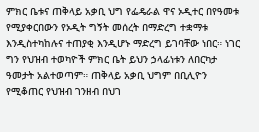ምክር ቤቱና ጠቅላይ አቃቢ ህግ የፌዴራል ዋና ኦዲተር በየዓመቱ የሚያቀርበውን የኦዲት ግኝት መሰረት በማድረግ ተቋማቱ እንዲስተካከሉና ተጠያቂ እንዲሆኑ ማድረግ ይገባቸው ነበር። ነገር ግን የህዝብ ተወካዮች ምክር ቤት ይህን ኃላፊነቱን ለበርካታ ዓመታት አልተወጣም። ጠቅላይ አቃቢ ህግም በቢሊዮን የሚቆጠር የህዝብ ገንዘብ በህገ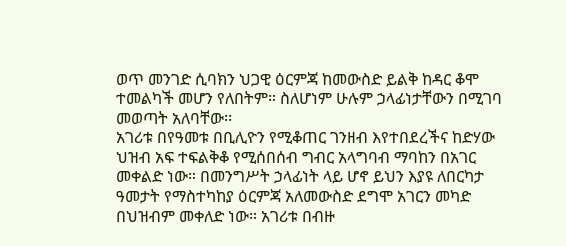ወጥ መንገድ ሲባክን ህጋዊ ዕርምጃ ከመውስድ ይልቅ ከዳር ቆሞ ተመልካች መሆን የለበትም። ስለሆነም ሁሉም ኃላፊነታቸውን በሚገባ መወጣት አለባቸው፡፡
አገሪቱ በየዓመቱ በቢሊዮን የሚቆጠር ገንዘብ እየተበደረችና ከድሃው ህዝብ አፍ ተፍልቅቆ የሚሰበሰብ ግብር አላግባብ ማባከን በአገር መቀልድ ነው። በመንግሥት ኃላፊነት ላይ ሆኖ ይህን እያዩ ለበርካታ ዓመታት የማስተካከያ ዕርምጃ አለመውስድ ደግሞ አገርን መካድ በህዝብም መቀለድ ነው። አገሪቱ በብዙ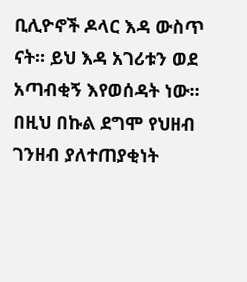ቢሊዮኖች ዶላር እዳ ውስጥ ናት። ይህ እዳ አገሪቱን ወደ አጣብቂኝ እየወሰዳት ነው። በዚህ በኩል ደግሞ የህዘብ ገንዘብ ያለተጠያቂነት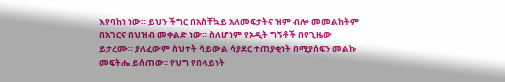እየባከነ ነው። ይህን ችግር በአስቸኳይ አለመፍታትና ዝም ብሎ መመልከትም በአገርና በህዝብ መቀልድ ነው። ስለሆነም የኦዲት ግኝቶች በየጊዜው ይታረሙ። ያለፈውም ስህተት ሳይውል ሳያደር ተጠያቂነት በሚያሰፍን መልኩ መፍትሔ ይሰጠው፡፡ የህግ የበላይነት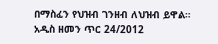በማስፈን የህዝብ ገንዘብ ለህዝብ ይዋል።
አዲስ ዘመን ጥር 24/2012